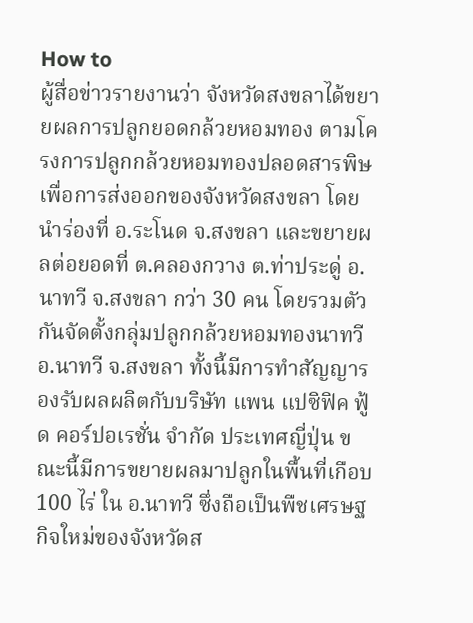How to
ผู้สื่อข่าวรายงานว่า จังหวัดสงขลาได้ขยายผลการปลูกยอดกล้วยหอมทอง ตามโครงการปลูกกล้วยหอมทองปลอดสารพิษเพื่อการส่งออกของจังหวัดสงขลา โดยนำร่องที่ อ.ระโนด จ.สงขลา และขยายผลต่อยอดที่ ต.คลองกวาง ต.ท่าประดู่ อ.นาทวี จ.สงขลา กว่า 30 คน โดยรวมตัวกันจัดตั้งกลุ่มปลูกกล้วยหอมทองนาทวี อ.นาทวี จ.สงขลา ทั้งนี้มีการทำสัญญารองรับผลผลิตกับบริษัท แพน แปซิฟิค ฟู้ด คอร์ปอเรชั่น จำกัด ประเทศญี่ปุ่น ขณะนี้มีการขยายผลมาปลูกในพื้นที่เกือบ 100 ไร่ ใน อ.นาทวี ซึ่งถือเป็นพืชเศรษฐกิจใหม่ของจังหวัดส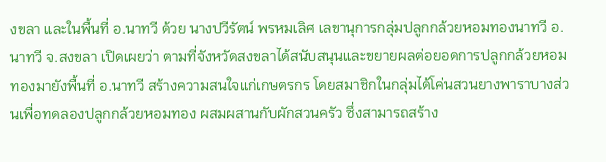งขลา และในพื้นที่ อ.นาทวี ด้วย นางปวีรัตน์ พรหมเลิศ เลขานุการกลุ่มปลูกกล้วยหอมทองนาทวี อ.นาทวี จ.สงขลา เปิดเผยว่า ตามที่จังหวัดสงขลาได้สนับสนุนและขยายผลต่อยอดการปลูกกล้วยหอมทองมายังพื้นที่ อ.นาทวี สร้างความสนใจแก่เกษตรกร โดยสมาชิกในกลุ่มได้โค่นสวนยางพาราบางส่วนเพื่อทดลองปลูกกล้วยหอมทอง ผสมผสานกับผักสวนครัว ซึ่งสามารถสร้าง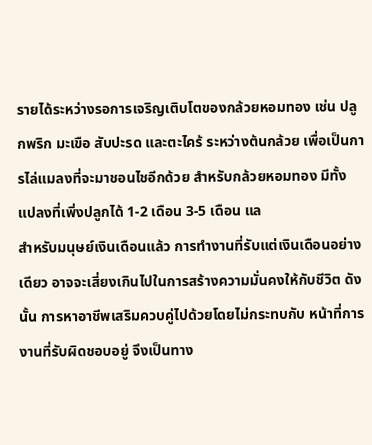รายได้ระหว่างรอการเจริญเติบโตของกล้วยหอมทอง เช่น ปลูกพริก มะเขือ สับปะรด และตะไคร้ ระหว่างต้นกล้วย เพื่อเป็นการไล่แมลงที่จะมาชอนไชอีกด้วย สำหรับกล้วยหอมทอง มีทั้งแปลงที่เพิ่งปลูกได้ 1-2 เดือน 3-5 เดือน แล
สำหรับมนุษย์เงินเดือนแล้ว การทำงานที่รับแต่เงินเดือนอย่างเดียว อาจจะเสี่ยงเกินไปในการสร้างความมั่นคงให้กับชีวิต ดังนั้น การหาอาชีพเสริมควบคู่ไปด้วยโดยไม่กระทบกับ หน้าที่การงานที่รับผิดชอบอยู่ จึงเป็นทาง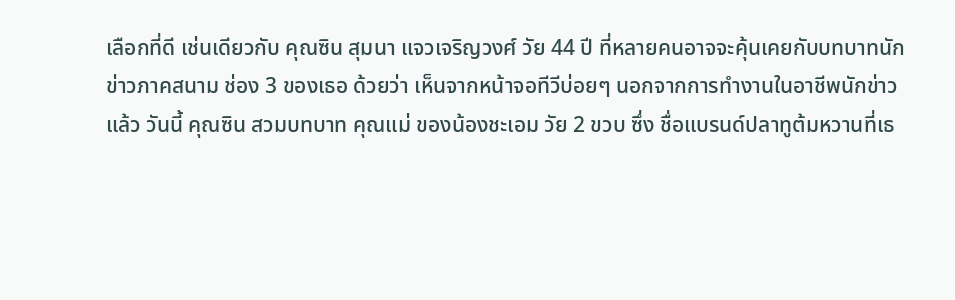เลือกที่ดี เช่นเดียวกับ คุณซิน สุมนา แจวเจริญวงศ์ วัย 44 ปี ที่หลายคนอาจจะคุ้นเคยกับบทบาทนักข่าวภาคสนาม ช่อง 3 ของเธอ ด้วยว่า เห็นจากหน้าจอทีวีบ่อยๆ นอกจากการทำงานในอาชีพนักข่าวแล้ว วันนี้ คุณซิน สวมบทบาท คุณแม่ ของน้องชะเอม วัย 2 ขวบ ซึ่ง ชื่อแบรนด์ปลาทูต้มหวานที่เธ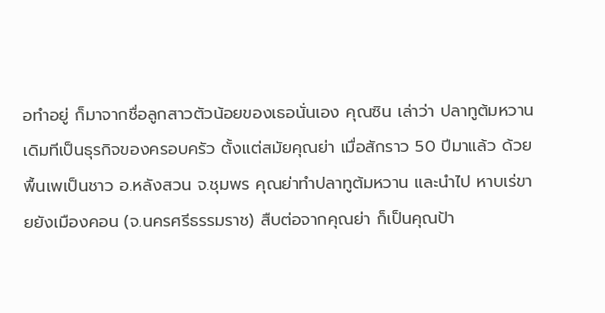อทำอยู่ ก็มาจากชื่อลูกสาวตัวน้อยของเธอนั่นเอง คุณซิน เล่าว่า ปลาทูต้มหวาน เดิมทีเป็นธุรกิจของครอบครัว ตั้งแต่สมัยคุณย่า เมื่อสักราว 50 ปีมาแล้ว ด้วยพื้นเพเป็นชาว อ.หลังสวน จ.ชุมพร คุณย่าทำปลาทูต้มหวาน และนำไป หาบเร่ขายยังเมืองคอน (จ.นครศรีธรรมราช) สืบต่อจากคุณย่า ก็เป็นคุณป้า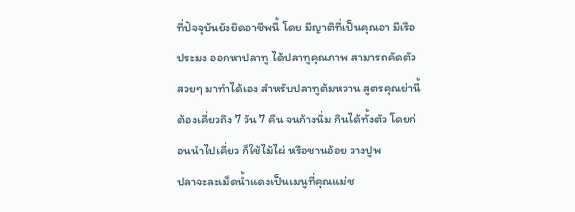ที่ปัจจุบันยังยึดอาชีพนี้ โดย มีญาติที่เป็นคุณอา มีเรือประมง ออกหาปลาทู ได้ปลาทูคุณภาพ สามารถคัดตัวสวยๆ มาทำได้เอง สำหรับปลาทูต้มหวาน สูตรคุณย่านี้ ต้องเคี่ยวถึง 7 วัน 7 คืน จนก้างนิ่ม กินได้ทั้งตัว โดยก่อนนำไปเคี่ยว ก็ใช้ไม้ไผ่ หรือชานอ้อย วางปูพ
ปลาจะละเม็ดน้ำแดงเป็นเมนูที่คุณแม่ช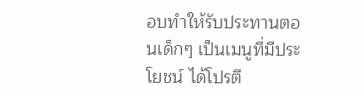อบทำให้รับประทานตอนเด็กๆ เป็นเมนูที่มีประโยชน์ ได้โปรตี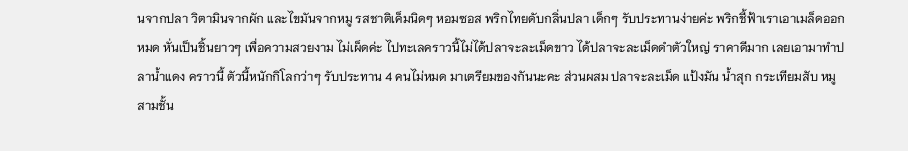นจากปลา วิตามินจากผัก และไขมันจากหมู รสชาติเค็มนิดๆ หอมซอส พริกไทยดับกลิ่นปลา เด็กๆ รับประทานง่ายค่ะ พริกชี้ฟ้าเราเอาเมล็ดออกหมด หั่นเป็นชิ้นยาวๆ เพื่อความสวยงาม ไม่เผ็ดค่ะ ไปทะเลคราวนี้ไม่ได้ปลาจะละเม็ดขาว ได้ปลาจะละเม็ดดำตัวใหญ่ ราคาดีมาก เลยเอามาทำปลาน้ำแดง คราวนี้ ตัวนี้หนักกิโลกว่าๆ รับประทาน 4 คนไม่หมด มาเตรียมของกันนะคะ ส่วนผสม ปลาจะละเม็ด แป้งมัน น้ำสุก กระเทียมสับ หมูสามชั้น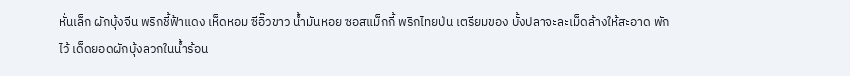หั่นเล็ก ผักบุ้งจีน พริกชี้ฟ้าแดง เห็ดหอม ซีอิ๊วขาว น้ำมันหอย ซอสแม็กกี้ พริกไทยป่น เตรียมของ บั้งปลาจะละเม็ดล้างให้สะอาด พักไว้ เด็ดยอดผักบุ้งลวกในน้ำร้อน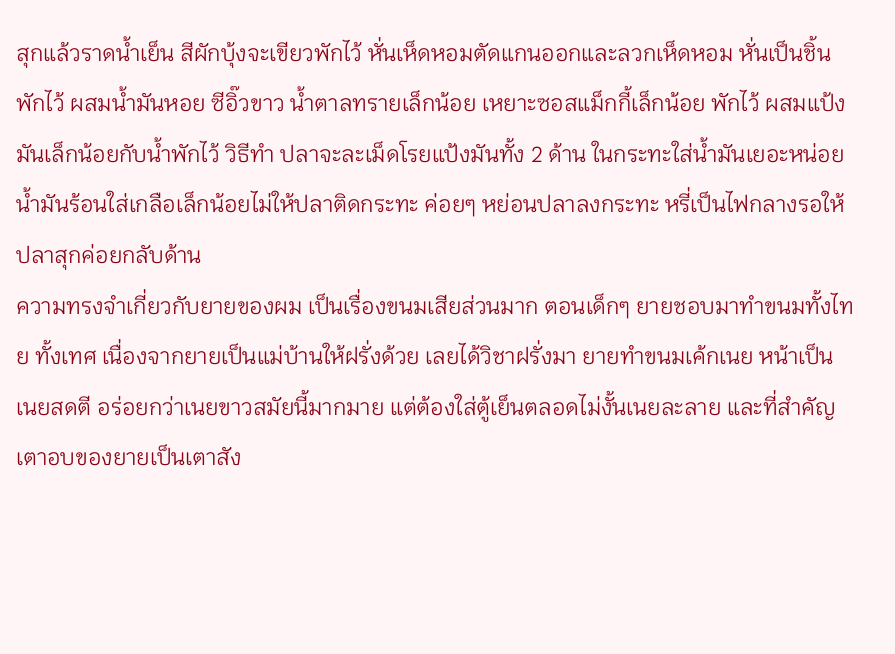สุกแล้วราดน้ำเย็น สีผักบุ้งจะเขียวพักไว้ หั่นเห็ดหอมตัดแกนออกและลวกเห็ดหอม หั่นเป็นชิ้นพักไว้ ผสมน้ำมันหอย ซีอิ๊วขาว น้ำตาลทรายเล็กน้อย เหยาะซอสแม็กกี้เล็กน้อย พักไว้ ผสมแป้งมันเล็กน้อยกับน้ำพักไว้ วิธีทำ ปลาจะละเม็ดโรยแป้งมันทั้ง 2 ด้าน ในกระทะใส่น้ำมันเยอะหน่อย น้ำมันร้อนใส่เกลือเล็กน้อยไม่ให้ปลาติดกระทะ ค่อยๆ หย่อนปลาลงกระทะ หรี่เป็นไฟกลางรอให้ปลาสุกค่อยกลับด้าน
ความทรงจำเกี่ยวกับยายของผม เป็นเรื่องขนมเสียส่วนมาก ตอนเด็กๆ ยายชอบมาทำขนมทั้งไทย ทั้งเทศ เนื่องจากยายเป็นแม่บ้านให้ฝรั่งด้วย เลยได้วิชาฝรั่งมา ยายทำขนมเค้กเนย หน้าเป็นเนยสดตี อร่อยกว่าเนยขาวสมัยนี้มากมาย แต่ต้องใส่ตู้เย็นตลอดไม่งั้นเนยละลาย และที่สำคัญเตาอบของยายเป็นเตาสัง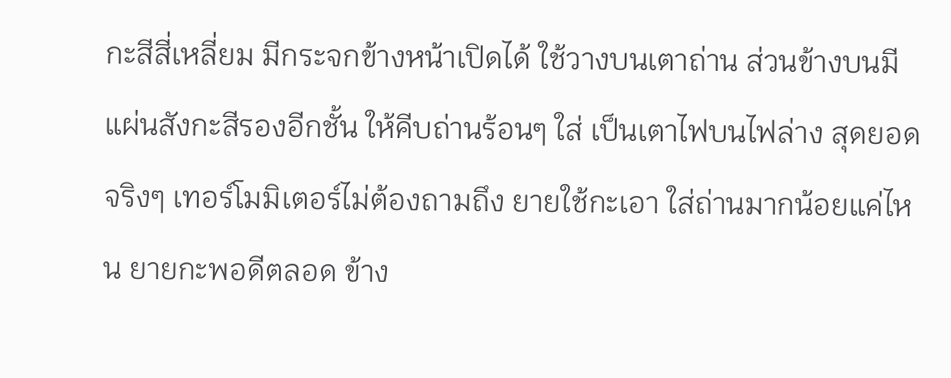กะสีสี่เหลี่ยม มีกระจกข้างหน้าเปิดได้ ใช้วางบนเตาถ่าน ส่วนข้างบนมีแผ่นสังกะสีรองอีกชั้น ให้คีบถ่านร้อนๆ ใส่ เป็นเตาไฟบนไฟล่าง สุดยอดจริงๆ เทอร์โมมิเตอร์ไม่ต้องถามถึง ยายใช้กะเอา ใส่ถ่านมากน้อยแค่ไหน ยายกะพอดีตลอด ข้าง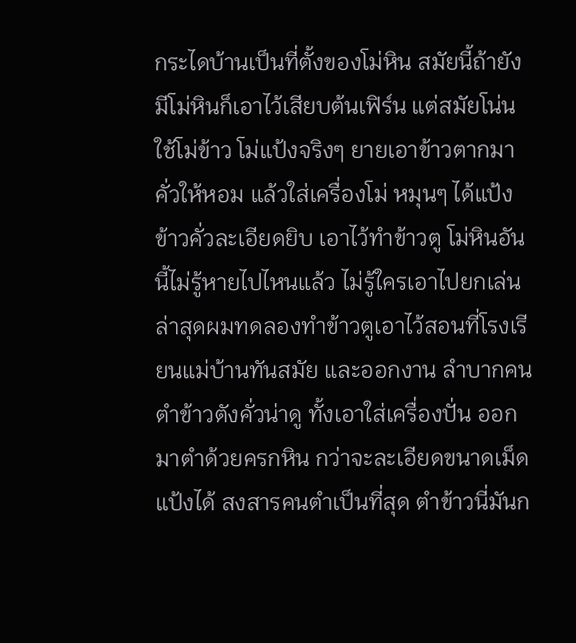กระไดบ้านเป็นที่ตั้งของโม่หิน สมัยนี้ถ้ายังมีโม่หินก็เอาไว้เสียบต้นเฟิร์น แต่สมัยโน่นใช้โม่ข้าว โม่แป้งจริงๆ ยายเอาข้าวตากมาคั่วให้หอม แล้วใส่เครื่องโม่ หมุนๆ ได้แป้งข้าวคั่วละเอียดยิบ เอาไว้ทำข้าวตู โม่หินอันนี้ไม่รู้หายไปไหนแล้ว ไม่รู้ใครเอาไปยกเล่น ล่าสุดผมทดลองทำข้าวตูเอาไว้สอนที่โรงเรียนแม่บ้านทันสมัย และออกงาน ลำบากคนตำข้าวตังคั่วน่าดู ทั้งเอาใส่เครื่องปั่น ออกมาตำด้วยครกหิน กว่าจะละเอียดขนาดเม็ดแป้งได้ สงสารคนตำเป็นที่สุด ตำข้าวนี่มันก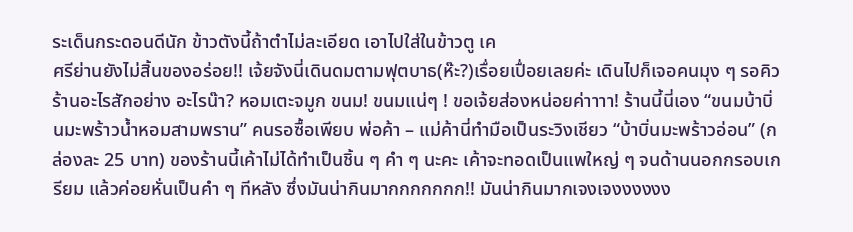ระเด็นกระดอนดีนัก ข้าวตังนี้ถ้าตำไม่ละเอียด เอาไปใส่ในข้าวตู เค
ศรีย่านยังไม่สิ้นของอร่อย!! เจ้ยจังนี่เดินดมตามฟุตบาธ(ห๊ะ?)เรื่อยเปื่อยเลยค่ะ เดินไปก็เจอคนมุง ๆ รอคิวร้านอะไรสักอย่าง อะไรน๊า? หอมเตะจมูก ขนม! ขนมแน่ๆ ! ขอเจ้ยส่องหน่อยค่าาาา! ร้านนี้นี่เอง “ขนมบ้าบิ่นมะพร้าวน้ำหอมสามพราน” คนรอซื้อเพียบ พ่อค้า – แม่ค้านี่ทำมือเป็นระวิงเชียว “บ้าบิ่นมะพร้าวอ่อน” (กล่องละ 25 บาท) ของร้านนี้เค้าไม่ได้ทำเป็นชิ้น ๆ คำ ๆ นะคะ เค้าจะทอดเป็นแพใหญ่ ๆ จนด้านนอกกรอบเกรียม แล้วค่อยหั่นเป็นคำ ๆ ทีหลัง ซึ่งมันน่ากินมากกกกกกก!! มันน่ากินมากเจงเจงงงงงง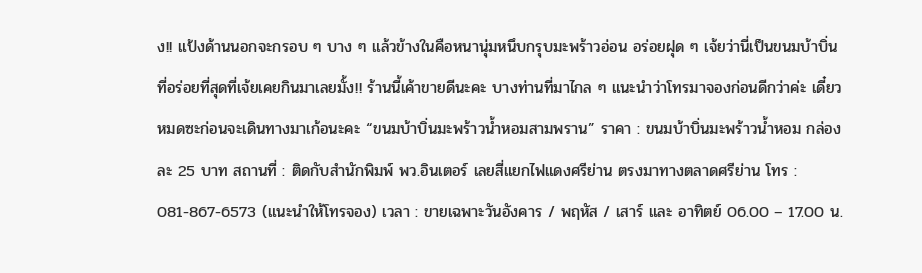ง!! แป้งด้านนอกจะกรอบ ๆ บาง ๆ แล้วข้างในคือหนานุ่มหนึบกรุบมะพร้าวอ่อน อร่อยฝุด ๆ เจ้ยว่านี่เป็นขนมบ้าบิ่นที่อร่อยที่สุดที่เจ้ยเคยกินมาเลยมั้ง!! ร้านนี้เค้าขายดีนะคะ บางท่านที่มาไกล ๆ แนะนำว่าโทรมาจองก่อนดีกว่าค่ะ เดี๋ยวหมดซะก่อนจะเดินทางมาเก้อนะคะ “ขนมบ้าบิ่นมะพร้าวน้ำหอมสามพราน” ราคา : ขนมบ้าบิ่นมะพร้าวน้ำหอม กล่องละ 25 บาท สถานที่ : ติดกับสำนักพิมพ์ พว.อินเตอร์ เลยสี่แยกไฟแดงศรีย่าน ตรงมาทางตลาดศรีย่าน โทร : 081-867-6573 (แนะนำให้โทรจอง) เวลา : ขายเฉพาะวันอังคาร / พฤหัส / เสาร์ และ อาทิตย์ 06.00 – 17.00 น.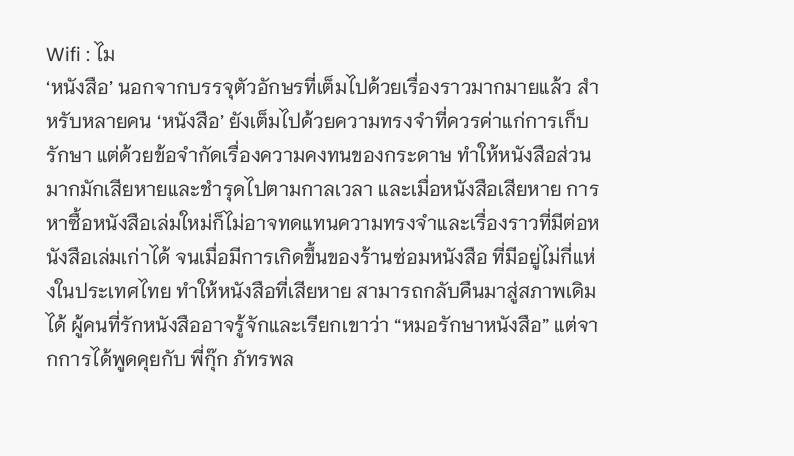Wifi : ไม
‘หนังสือ’ นอกจากบรรจุตัวอักษรที่เต็มไปด้วยเรื่องราวมากมายแล้ว สำหรับหลายคน ‘หนังสือ’ ยังเต็มไปด้วยความทรงจำที่ควรค่าแก่การเก็บรักษา แต่ด้วยข้อจำกัดเรื่องความคงทนของกระดาษ ทำให้หนังสือส่วนมากมักเสียหายและชำรุดไปตามกาลเวลา และเมื่อหนังสือเสียหาย การหาซื้อหนังสือเล่มใหม่ก็ไม่อาจทดแทนความทรงจำและเรื่องราวที่มีต่อหนังสือเล่มเก่าได้ จนเมื่อมีการเกิดขึ้นของร้านซ่อมหนังสือ ที่มีอยู่ไม่กี่แห่งในประเทศไทย ทำให้หนังสือที่เสียหาย สามารถกลับคืนมาสู่สภาพเดิมได้ ผู้คนที่รักหนังสืออาจรู้จักและเรียกเขาว่า “หมอรักษาหนังสือ” แต่จากการได้พูดคุยกับ พี่กุ๊ก ภัทรพล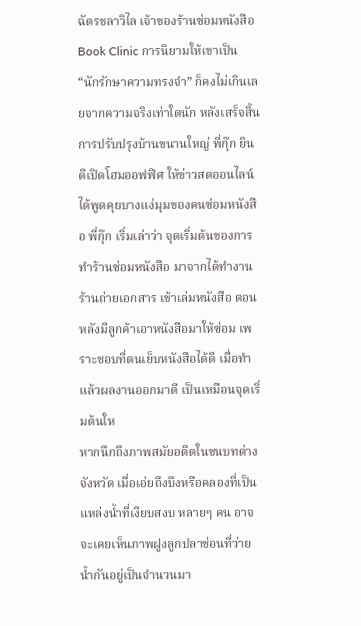ฉัตรชลาวิไล เจ้าของร้านซ่อมหนังสือ Book Clinic การนิยามให้เขาเป็น “นักรักษาความทรงจำ” ก็คงไม่เกินเลยจากความจริงเท่าใดนัก หลังเสร็จสิ้น การปรับปรุงบ้านขนานใหญ่ พี่กุ๊ก ยินดีเปิดโฮมออฟฟิศ ให้ข่าวสดออนไลน์ ได้พูดคุยบางแง่มุมของคนซ่อมหนังสือ พี่กุ๊ก เริ่มเล่าว่า จุดเริ่มต้นของการทำร้านซ่อมหนังสือ มาจากได้ทำงานร้านถ่ายเอกสาร เข้าเล่มหนังสือ ตอนหลังมีลูกค้าเอาหนังสือมาให้ซ่อม เพราะชอบที่ตนเย็บหนังสือได้ดี เมื่อทำแล้วผลงานออกมาดี เป็นเหมือนจุดเริ่มต้นให
หากนึกถึงภาพสมัยอดีตในชนบทต่างจังหวัด เมื่อเอ่ยถึงบึงหรือคลองที่เป็นแหล่งน้ำที่เงียบสงบ หลายๆ คน อาจจะเคยเห็นภาพฝูงลูกปลาช่อนที่ว่ายน้ำกันอยู่เป็นจำนวนมา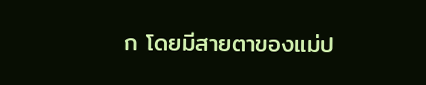ก โดยมีสายตาของแม่ป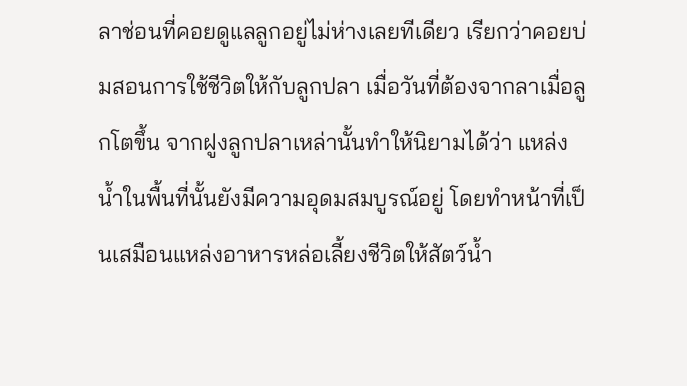ลาช่อนที่คอยดูแลลูกอยู่ไม่ห่างเลยทีเดียว เรียกว่าคอยบ่มสอนการใช้ชีวิตให้กับลูกปลา เมื่อวันที่ต้องจากลาเมื่อลูกโตขึ้น จากฝูงลูกปลาเหล่านั้นทำให้นิยามได้ว่า แหล่งน้ำในพื้นที่นั้นยังมีความอุดมสมบูรณ์อยู่ โดยทำหน้าที่เป็นเสมือนแหล่งอาหารหล่อเลี้ยงชีวิตให้สัตว์น้ำ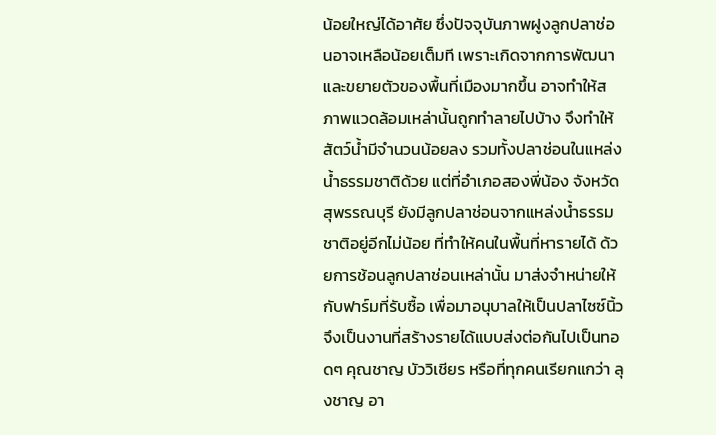น้อยใหญ่ได้อาศัย ซึ่งปัจจุบันภาพฝูงลูกปลาช่อนอาจเหลือน้อยเต็มที เพราะเกิดจากการพัฒนาและขยายตัวของพื้นที่เมืองมากขึ้น อาจทำให้สภาพแวดล้อมเหล่านั้นถูกทำลายไปบ้าง จึงทำให้สัตว์น้ำมีจำนวนน้อยลง รวมทั้งปลาช่อนในแหล่งน้ำธรรมชาติด้วย แต่ที่อำเภอสองพี่น้อง จังหวัดสุพรรณบุรี ยังมีลูกปลาช่อนจากแหล่งน้ำธรรมชาติอยู่อีกไม่น้อย ที่ทำให้คนในพื้นที่หารายได้ ด้วยการช้อนลูกปลาช่อนเหล่านั้น มาส่งจำหน่ายให้กับฟาร์มที่รับซื้อ เพื่อมาอนุบาลให้เป็นปลาไซซ์นิ้ว จึงเป็นงานที่สร้างรายได้แบบส่งต่อกันไปเป็นทอดๆ คุณชาญ บัววิเชียร หรือที่ทุกคนเรียกแกว่า ลุงชาญ อา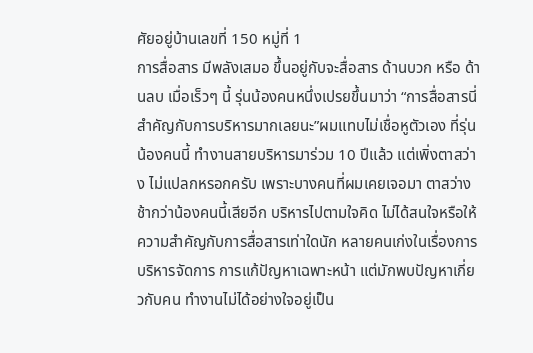ศัยอยู่บ้านเลขที่ 150 หมู่ที่ 1
การสื่อสาร มีพลังเสมอ ขึ้นอยู่กับจะสื่อสาร ด้านบวก หรือ ด้านลบ เมื่อเร็วๆ นี้ รุ่นน้องคนหนึ่งเปรยขึ้นมาว่า “การสื่อสารนี่สำคัญกับการบริหารมากเลยนะ”ผมแทบไม่เชื่อหูตัวเอง ที่รุ่นน้องคนนี้ ทำงานสายบริหารมาร่วม 10 ปีแล้ว แต่เพิ่งตาสว่าง ไม่แปลกหรอกครับ เพราะบางคนที่ผมเคยเจอมา ตาสว่างช้ากว่าน้องคนนี้เสียอีก บริหารไปตามใจคิด ไม่ได้สนใจหรือให้ความสำคัญกับการสื่อสารเท่าใดนัก หลายคนเก่งในเรื่องการบริหารจัดการ การแก้ปัญหาเฉพาะหน้า แต่มักพบปัญหาเกี่ยวกับคน ทำงานไม่ได้อย่างใจอยู่เป็น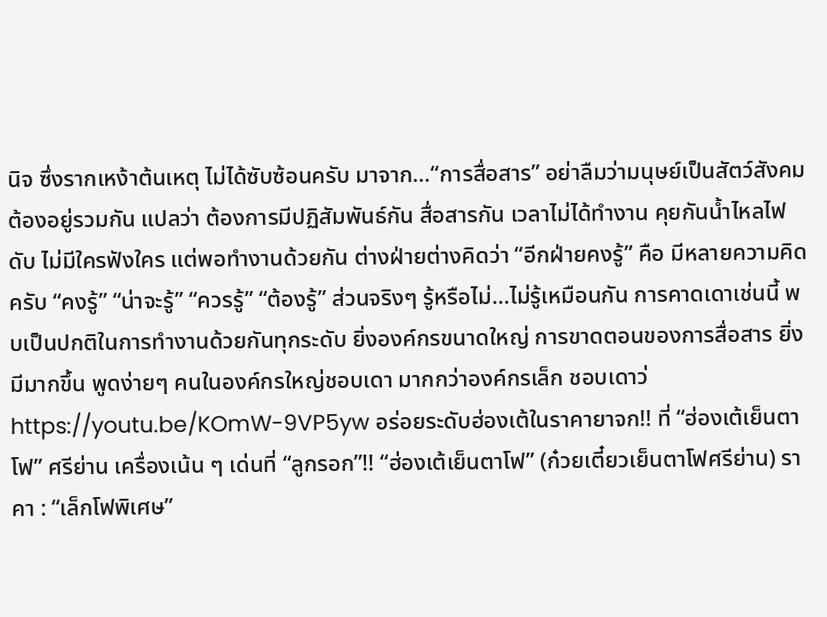นิจ ซึ่งรากเหง้าต้นเหตุ ไม่ได้ซับซ้อนครับ มาจาก…“การสื่อสาร” อย่าลืมว่ามนุษย์เป็นสัตว์สังคม ต้องอยู่รวมกัน แปลว่า ต้องการมีปฏิสัมพันธ์กัน สื่อสารกัน เวลาไม่ได้ทำงาน คุยกันน้ำไหลไฟดับ ไม่มีใครฟังใคร แต่พอทำงานด้วยกัน ต่างฝ่ายต่างคิดว่า “อีกฝ่ายคงรู้” คือ มีหลายความคิดครับ “คงรู้” “น่าจะรู้” “ควรรู้” “ต้องรู้” ส่วนจริงๆ รู้หรือไม่…ไม่รู้เหมือนกัน การคาดเดาเช่นนี้ พบเป็นปกติในการทำงานด้วยกันทุกระดับ ยิ่งองค์กรขนาดใหญ่ การขาดตอนของการสื่อสาร ยิ่งมีมากขึ้น พูดง่ายๆ คนในองค์กรใหญ่ชอบเดา มากกว่าองค์กรเล็ก ชอบเดาว่
https://youtu.be/KOmW-9VP5yw อร่อยระดับฮ่องเต้ในราคายาจก!! ที่ “ฮ่องเต้เย็นตาโฟ” ศรีย่าน เครื่องเน้น ๆ เด่นที่ “ลูกรอก”!! “ฮ่องเต้เย็นตาโฟ” (ก๋วยเตี๋ยวเย็นตาโฟศรีย่าน) ราคา : “เล็กโฟพิเศษ”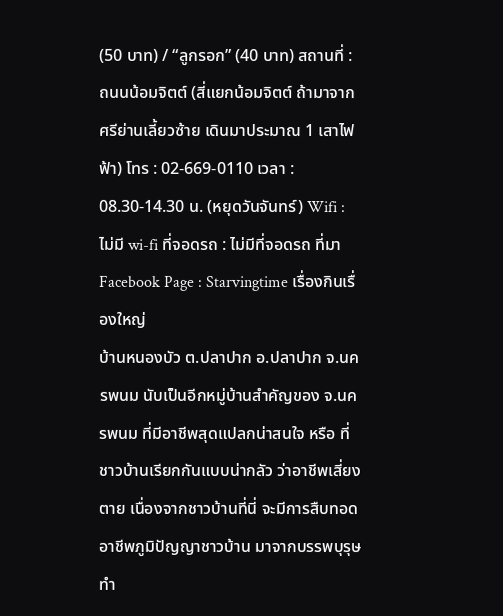(50 บาท) / “ลูกรอก” (40 บาท) สถานที่ : ถนนน้อมจิตต์ (สี่แยกน้อมจิตต์ ถ้ามาจากศรีย่านเลี้ยวซ้าย เดินมาประมาณ 1 เสาไฟฟ้า) โทร : 02-669-0110 เวลา : 08.30-14.30 น. (หยุดวันจันทร์) Wifi : ไม่มี wi-fi ที่จอดรถ : ไม่มีที่จอดรถ ที่มา Facebook Page : Starvingtime เรื่องกินเรื่องใหญ่
บ้านหนองบัว ต.ปลาปาก อ.ปลาปาก จ.นครพนม นับเป็นอีกหมู่บ้านสำคัญของ จ.นครพนม ที่มีอาชีพสุดแปลกน่าสนใจ หรือ ที่ชาวบ้านเรียกกันแบบน่ากลัว ว่าอาชีพเสี่ยงตาย เนื่องจากชาวบ้านที่นี่ จะมีการสืบทอดอาชีพภูมิปัญญาชาวบ้าน มาจากบรรพบุรุษ ทำ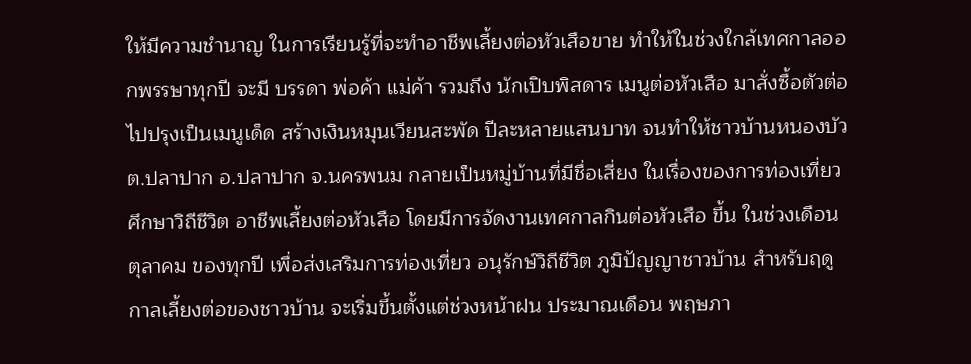ให้มีความชำนาญ ในการเรียนรู้ที่จะทำอาชีพเลี้ยงต่อหัวเสือขาย ทำให้ในช่วงใกล้เทศกาลออกพรรษาทุกปี จะมี บรรดา พ่อค้า แม่ค้า รวมถึง นักเปิบพิสดาร เมนูต่อหัวเสือ มาสั่งซื้อตัวต่อไปปรุงเป็นเมนูเด็ด สร้างเงินหมุนเวียนสะพัด ปีละหลายแสนบาท จนทำให้ชาวบ้านหนองบัว ต.ปลาปาก อ.ปลาปาก จ.นครพนม กลายเป็นหมู่บ้านที่มีชื่อเสี่ยง ในเรื่องของการท่องเที่ยว ศึกษาวิถีชีวิต อาชีพเลี้ยงต่อหัวเสือ โดยมีการจัดงานเทศกาลกินต่อหัวเสือ ขึ้น ในช่วงเดือน ตุลาคม ของทุกปี เพื่อส่งเสริมการท่องเที่ยว อนุรักษ์วิถีชีวิต ภูมิปัญญาชาวบ้าน สำหรับฤดูกาลเลี้ยงต่อของชาวบ้าน จะเริ่มขึ้นตั้งแต่ช่วงหน้าฝน ประมาณเดือน พฤษภา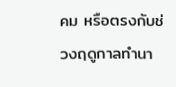คม หรือตรงกับช่วงฤดูกาลทำนา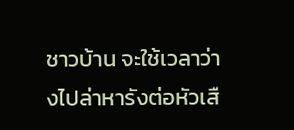ชาวบ้าน จะใช้เวลาว่างไปล่าหารังต่อหัวเสื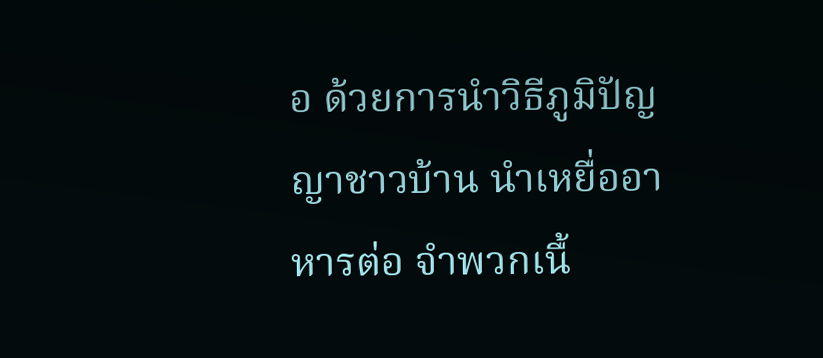อ ด้วยการนำวิธีภูมิปัญญาชาวบ้าน นำเหยื่ออาหารต่อ จำพวกเนื้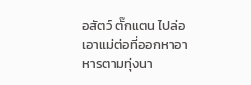อสัตว์ ตั๊กแตน ไปล่อเอาแม่ต่อที่ออกหาอาหารตามทุ่งนา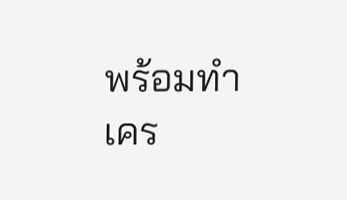พร้อมทำเคร